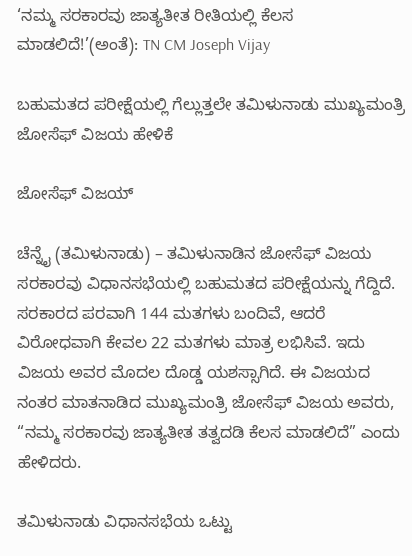‘ನಮ್ಮ ಸರಕಾರವು ಜಾತ್ಯತೀತ ರೀತಿಯಲ್ಲಿ ಕೆಲಸ ಮಾಡಲಿದೆ!’(ಅಂತೆ): TN CM Joseph Vijay

ಬಹುಮತದ ಪರೀಕ್ಷೆಯಲ್ಲಿ ಗೆಲ್ಲುತ್ತಲೇ ತಮಿಳುನಾಡು ಮುಖ್ಯಮಂತ್ರಿ ಜೋಸೆಫ್ ವಿಜಯ ಹೇಳಿಕೆ

ಜೋಸೆಫ್ ವಿಜಯ್

ಚೆನ್ನೈ (ತಮಿಳುನಾಡು) – ತಮಿಳುನಾಡಿನ ಜೋಸೆಫ್ ವಿಜಯ ಸರಕಾರವು ವಿಧಾನಸಭೆಯಲ್ಲಿ ಬಹುಮತದ ಪರೀಕ್ಷೆಯನ್ನು ಗೆದ್ದಿದೆ. ಸರಕಾರದ ಪರವಾಗಿ 144 ಮತಗಳು ಬಂದಿವೆ, ಆದರೆ ವಿರೋಧವಾಗಿ ಕೇವಲ 22 ಮತಗಳು ಮಾತ್ರ ಲಭಿಸಿವೆ. ಇದು ವಿಜಯ ಅವರ ಮೊದಲ ದೊಡ್ಡ ಯಶಸ್ಸಾಗಿದೆ. ಈ ವಿಜಯದ ನಂತರ ಮಾತನಾಡಿದ ಮುಖ್ಯಮಂತ್ರಿ ಜೋಸೆಫ್ ವಿಜಯ ಅವರು, “ನಮ್ಮ ಸರಕಾರವು ಜಾತ್ಯತೀತ ತತ್ವದಡಿ ಕೆಲಸ ಮಾಡಲಿದೆ” ಎಂದು ಹೇಳಿದರು.

ತಮಿಳುನಾಡು ವಿಧಾನಸಭೆಯ ಒಟ್ಟು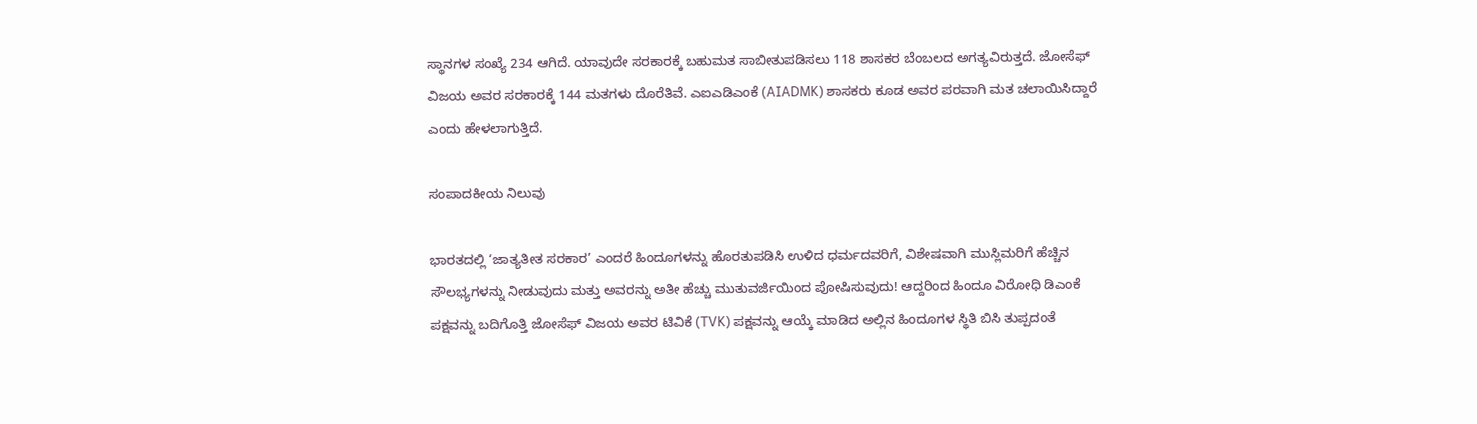ಸ್ಥಾನಗಳ ಸಂಖ್ಯೆ 234 ಆಗಿದೆ. ಯಾವುದೇ ಸರಕಾರಕ್ಕೆ ಬಹುಮತ ಸಾಬೀತುಪಡಿಸಲು 118 ಶಾಸಕರ ಬೆಂಬಲದ ಅಗತ್ಯವಿರುತ್ತದೆ. ಜೋಸೆಫ್ ವಿಜಯ ಅವರ ಸರಕಾರಕ್ಕೆ 144 ಮತಗಳು ದೊರೆತಿವೆ. ಎಐಎಡಿಎಂಕೆ (AIADMK) ಶಾಸಕರು ಕೂಡ ಅವರ ಪರವಾಗಿ ಮತ ಚಲಾಯಿಸಿದ್ದಾರೆ ಎಂದು ಹೇಳಲಾಗುತ್ತಿದೆ.

ಸಂಪಾದಕೀಯ ನಿಲುವು

ಭಾರತದಲ್ಲಿ ‘ಜಾತ್ಯತೀತ ಸರಕಾರ’ ಎಂದರೆ ಹಿಂದೂಗಳನ್ನು ಹೊರತುಪಡಿಸಿ ಉಳಿದ ಧರ್ಮದವರಿಗೆ, ವಿಶೇಷವಾಗಿ ಮುಸ್ಲಿಮರಿಗೆ ಹೆಚ್ಚಿನ ಸೌಲಭ್ಯಗಳನ್ನು ನೀಡುವುದು ಮತ್ತು ಅವರನ್ನು ಅತೀ ಹೆಚ್ಚು ಮುತುವರ್ಜಿಯಿಂದ ಪೋಷಿಸುವುದು! ಆದ್ದರಿಂದ ಹಿಂದೂ ವಿರೋಧಿ ಡಿಎಂಕೆ ಪಕ್ಷವನ್ನು ಬದಿಗೊತ್ತಿ ಜೋಸೆಫ್ ವಿಜಯ ಅವರ ಟಿವಿಕೆ (TVK) ಪಕ್ಷವನ್ನು ಆಯ್ಕೆ ಮಾಡಿದ ಅಲ್ಲಿನ ಹಿಂದೂಗಳ ಸ್ಥಿತಿ ಬಿಸಿ ತುಪ್ಪದಂತೆ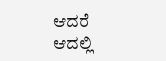ಆದರೆ ಆದಲ್ಲಿ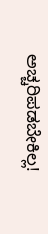ಅಚ್ಚರಿಪಡಬೇಕಿಲ್ಲ!